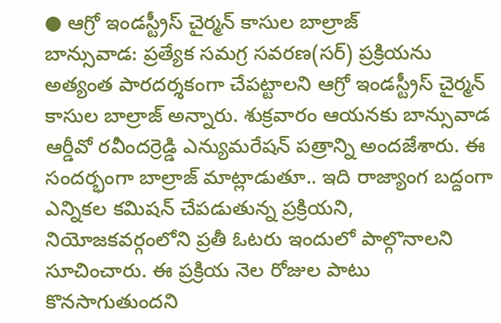● ఆగ్రో ఇండస్ట్రీస్ చైర్మన్ కాసుల బాల్రాజ్
బాన్సువాడ: ప్రత్యేక సమగ్ర సవరణ(సర్) ప్రక్రియను అత్యంత పారదర్శకంగా చేపట్టాలని ఆగ్రో ఇండస్ట్రీస్ చైర్మన్ కాసుల బాల్రాజ్ అన్నారు. శుక్రవారం ఆయనకు బాన్సువాడ ఆర్డీవో రవీందర్రెడ్డి ఎన్యుమరేషన్ పత్రాన్ని అందజేశారు. ఈ సందర్భంగా బాల్రాజ్ మాట్లాడుతూ.. ఇది రాజ్యాంగ బద్దంగా ఎన్నికల కమిషన్ చేపడుతున్న ప్రక్రియని, నియోజకవర్గంలోని ప్రతీ ఓటరు ఇందులో పాల్గొనాలని సూచించారు. ఈ ప్రక్రియ నెల రోజుల పాటు కొనసాగుతుందని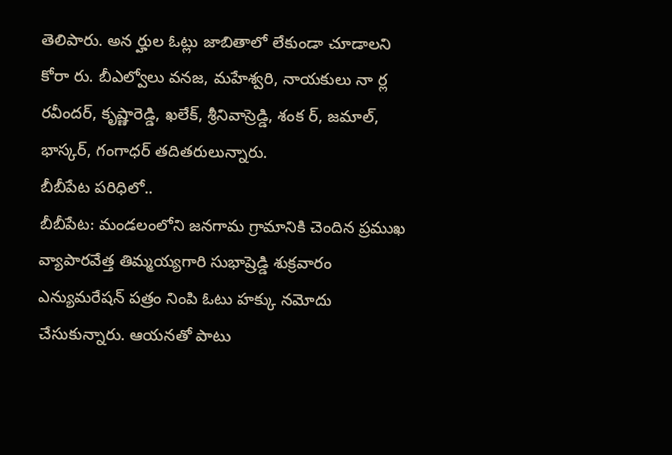తెలిపారు. అన ర్హుల ఓట్లు జాబితాలో లేకుండా చూడాలని కోరా రు. బీఎల్వోలు వనజ, మహేశ్వరి, నాయకులు నా ర్ల రవీందర్, కృష్ణారెడ్డి, ఖలేక్, శ్రీనివాస్రెడ్డి, శంక ర్, జమాల్, భాస్కర్, గంగాధర్ తదితరులున్నారు.
బీబీపేట పరిధిలో..
బీబీపేట: మండలంలోని జనగామ గ్రామానికి చెందిన ప్రముఖ వ్యాపారవేత్త తిమ్మయ్యగారి సుభాష్రెడ్డి శుక్రవారం ఎన్యుమరేషన్ పత్రం నింపి ఓటు హక్కు నమోదు చేసుకున్నారు. ఆయనతో పాటు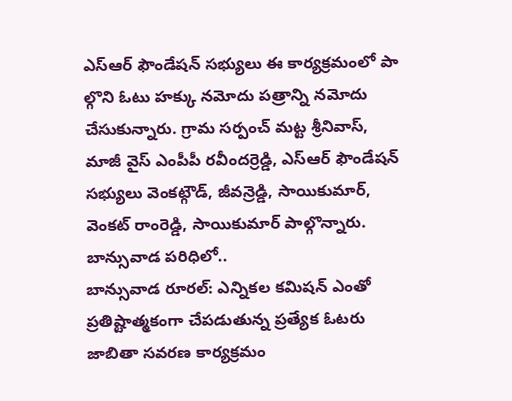ఎస్ఆర్ ఫౌండేషన్ సభ్యులు ఈ కార్యక్రమంలో పా ల్గొని ఓటు హక్కు నమోదు పత్రాన్ని నమోదు చేసుకున్నారు. గ్రామ సర్పంచ్ మట్ట శ్రీనివాస్, మాజీ వైస్ ఎంపీపీ రవీందర్రెడ్డి, ఎస్ఆర్ ఫౌండేషన్ సభ్యులు వెంకట్గౌడ్, జీవన్రెడ్డి, సాయికుమార్, వెంకట్ రాంరెడ్డి, సాయికుమార్ పాల్గొన్నారు.
బాన్సువాడ పరిధిలో..
బాన్సువాడ రూరల్: ఎన్నికల కమిషన్ ఎంతో ప్రతిష్టాత్మకంగా చేపడుతున్న ప్రత్యేక ఓటరు జాబితా సవరణ కార్యక్రమం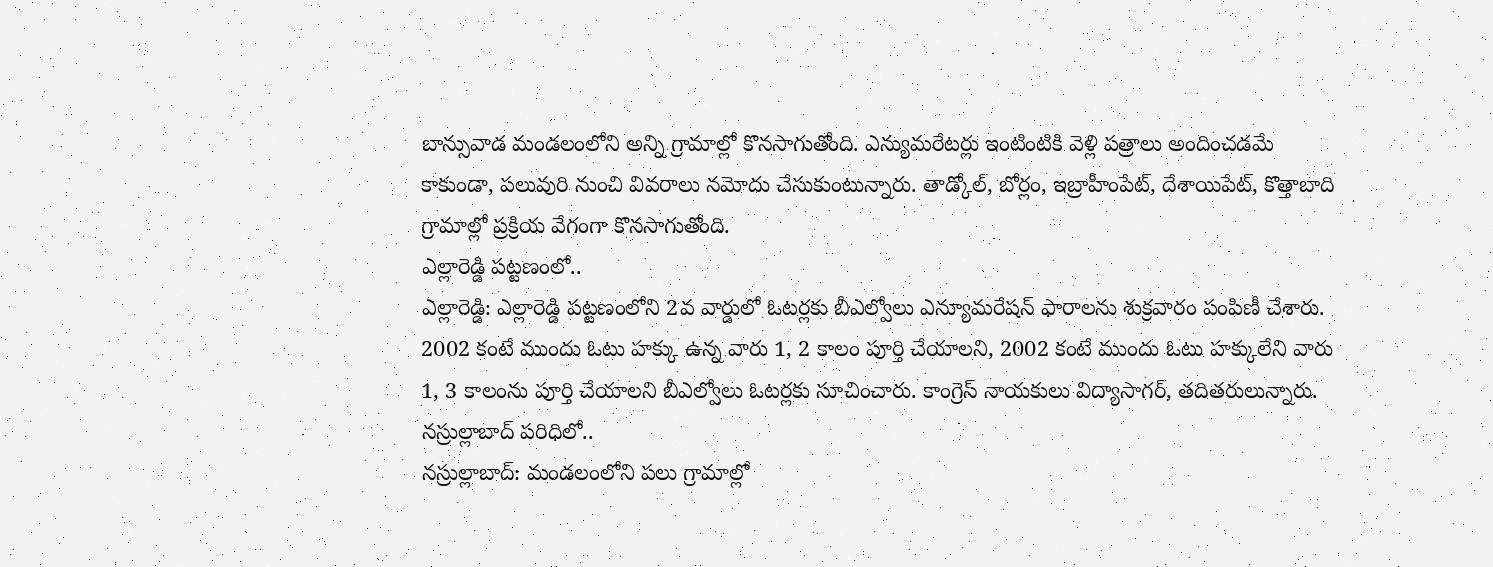బాన్సువాడ మండలంలోని అన్ని గ్రామాల్లో కొనసాగుతోంది. ఎన్యుమరేటర్లు ఇంటింటికి వెళ్లి పత్రాలు అందించడమే కాకుండా, పలువురి నుంచి వివరాలు నమోదు చేసుకుంటున్నారు. తాడ్కోల్, బోర్లం, ఇబ్రాహీంపేట్, దేశాయిపేట్, కొత్తాబాది గ్రామాల్లో ప్రక్రియ వేగంగా కొనసాగుతోంది.
ఎల్లారెడ్డి పట్టణంలో..
ఎల్లారెడ్డి: ఎల్లారెడ్డి పట్టణంలోని 2వ వార్డులో ఓటర్లకు బీఎల్వోలు ఎన్యూమరేషన్ ఫారాలను శుక్రవారం పంపిణీ చేశారు. 2002 కంటే ముందు ఓటు హక్కు ఉన్న వారు 1, 2 కాలం పూర్తి చేయాలని, 2002 కంటే ముందు ఓటు హక్కులేని వారు 1, 3 కాలంను పూర్తి చేయాలని బీఎల్వోలు ఓటర్లకు సూచించారు. కాంగ్రెస్ నాయకులు విద్యాసాగర్, తదితరులున్నారు.
నస్రుల్లాబాద్ పరిధిలో..
నస్రుల్లాబాద్: మండలంలోని పలు గ్రామాల్లో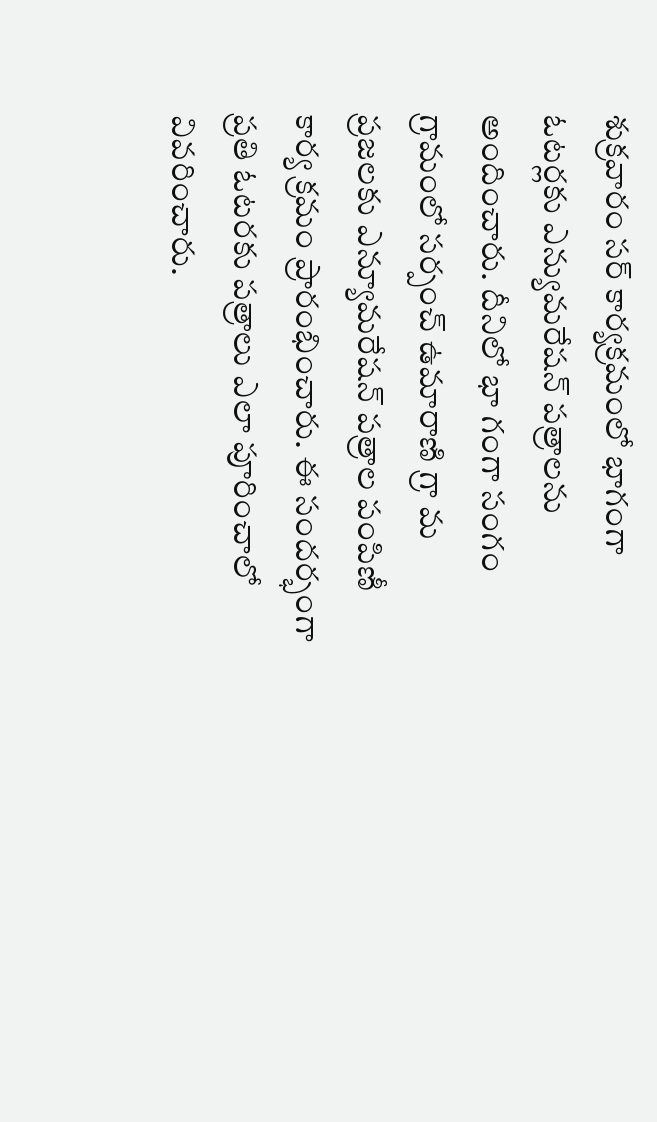శుక్రవారం సర్ కార్యక్రమంలో భాగంగా ఓటర్లకు ఎన్యుమరేషన్ పత్రాలను అందించారు. దీనిలో భా గంగా సంగం గ్రామంలో సర్పంచ్ ఉమారాణి గ్రా మ ప్రజలకు ఎన్యూమరేషన్ పత్రాల పంపిణీ కార్య క్రమం ప్రారంభించారు. ఈ సందర్భంగా ప్రతి ఓటరకు పత్రాలు ఎలా పూరించాలో వివరించారు.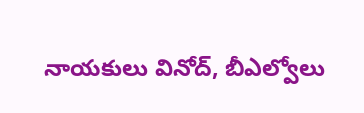నాయకులు వినోద్, బీఎల్వోలు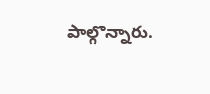పాల్గొన్నారు.